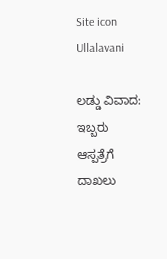Site icon Ullalavani

ಲಡ್ಡು ವಿವಾದ: ಇಬ್ಬರು ಆಸ್ಪತ್ರೆಗೆ ದಾಖಲು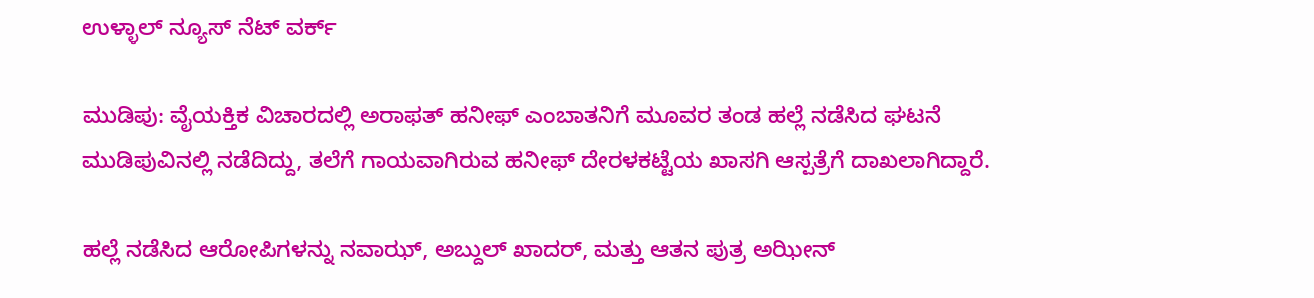ಉಳ್ಳಾಲ್ ನ್ಯೂಸ್ ನೆಟ್ ವರ್ಕ್

ಮುಡಿಪು: ವೈಯಕ್ತಿಕ ವಿಚಾರದಲ್ಲಿ ಅರಾಫತ್ ಹನೀಫ್ ಎಂಬಾತನಿಗೆ ಮೂವರ ತಂಡ ಹಲ್ಲೆ ನಡೆಸಿದ ಘಟನೆ ಮುಡಿಪುವಿನಲ್ಲಿ ನಡೆದಿದ್ದು, ತಲೆಗೆ ಗಾಯವಾಗಿರುವ ಹನೀಫ್ ದೇರಳಕಟ್ಟೆಯ ಖಾಸಗಿ ಆಸ್ಪತ್ರೆಗೆ ದಾಖಲಾಗಿದ್ದಾರೆ.

ಹಲ್ಲೆ ನಡೆಸಿದ ಆರೋಪಿಗಳನ್ನು ನವಾಝ್, ಅಬ್ದುಲ್ ಖಾದರ್, ಮತ್ತು ಆತನ ಪುತ್ರ ಅಝೀನ್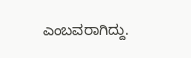ಎಂಬವರಾಗಿದ್ದು.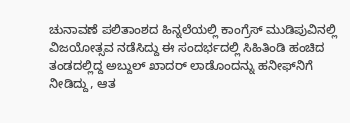ಚುನಾವಣೆ ಪಲಿತಾಂಶದ ಹಿನ್ನಲೆಯಲ್ಲಿ ಕಾಂಗ್ರೆಸ್ ಮುಡಿಪುವಿನಲ್ಲಿ ವಿಜಯೋತ್ಸವ ನಡೆಸಿದ್ದು ಈ ಸಂದರ್ಭದಲ್ಲಿ ಸಿಹಿತಿಂಡಿ ಹಂಚಿದ ತಂಡದಲ್ಲಿದ್ದ ಅಬ್ದುಲ್ ಖಾದರ್ ಲಾಡೊಂದನ್ನು ಹನೀಫ್‍ನಿಗೆ ನೀಡಿದ್ದು, ಆತ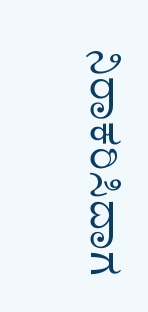ನಿರಾಕರಿಸಿದಾಗ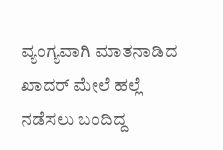ವ್ಯಂಗ್ಯವಾಗಿ ಮಾತನಾಡಿದ ಖಾದರ್ ಮೇಲೆ ಹಲ್ಲೆ ನಡೆಸಲು ಬಂದಿದ್ದ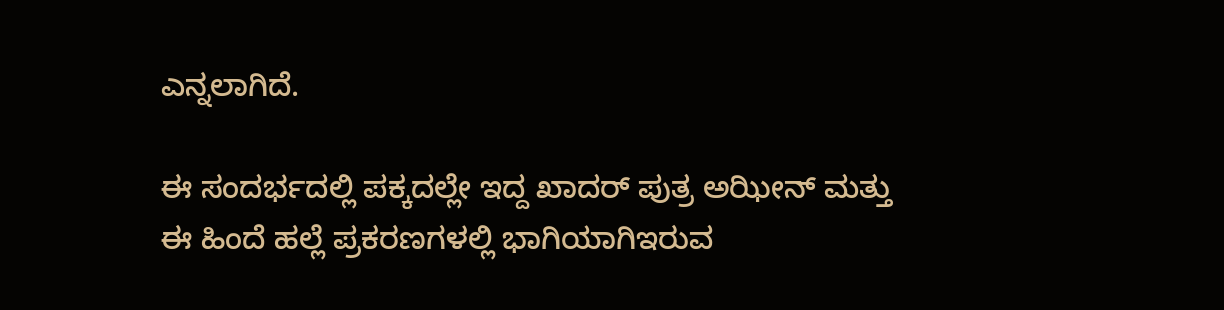ಎನ್ನಲಾಗಿದೆ.

ಈ ಸಂದರ್ಭದಲ್ಲಿ ಪಕ್ಕದಲ್ಲೇ ಇದ್ದ ಖಾದರ್ ಪುತ್ರ ಅಝೀನ್ ಮತ್ತು ಈ ಹಿಂದೆ ಹಲ್ಲೆ ಪ್ರಕರಣಗಳಲ್ಲಿ ಭಾಗಿಯಾಗಿಇರುವ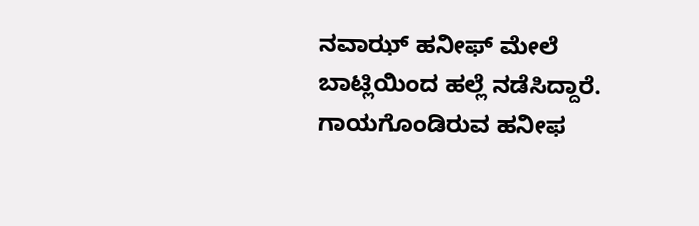ನವಾಝ್ ಹನೀಫ್ ಮೇಲೆ ಬಾಟ್ಲಿಯಿಂದ ಹಲ್ಲೆ ನಡೆಸಿದ್ದಾರೆ. ಗಾಯಗೊಂಡಿರುವ ಹನೀಫ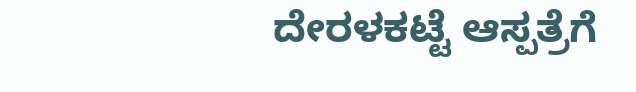ದೇರಳಕಟ್ಟೆ ಆಸ್ಪತ್ರೆಗೆ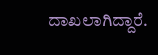ದಾಖಲಾಗಿದ್ದಾರೆ.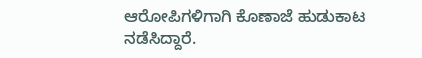ಆರೋಪಿಗಳಿಗಾಗಿ ಕೊಣಾಜೆ ಹುಡುಕಾಟ ನಡೆಸಿದ್ದಾರೆ.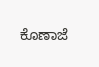ಕೊಣಾಜೆ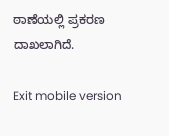ಠಾಣೆಯಲ್ಲಿ ಪ್ರಕರಣ ದಾಖಲಾಗಿದೆ.

Exit mobile version